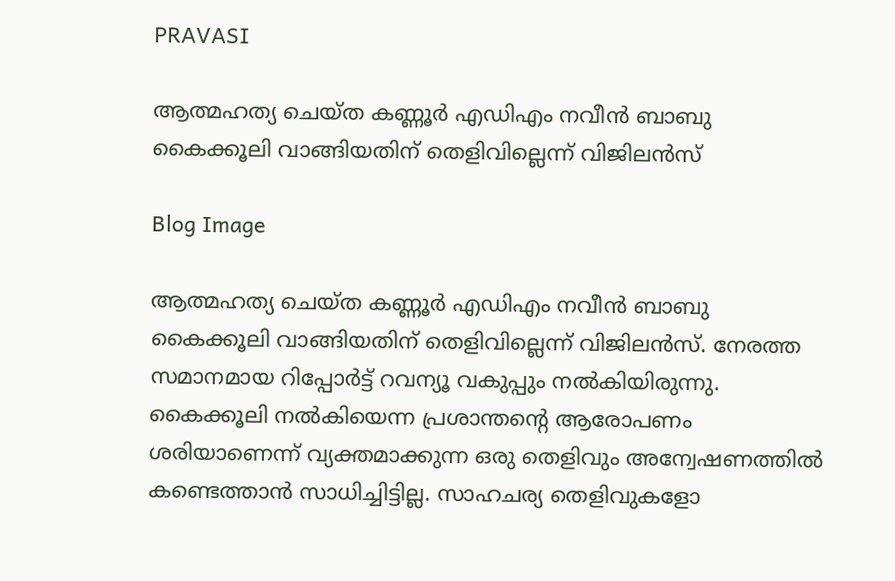PRAVASI

ആത്മഹത്യ ചെയ്ത കണ്ണൂ‍ർ എഡിഎം നവീൻ ബാബു കൈക്കൂലി വാങ്ങിയതിന് തെളിവില്ലെന്ന് വിജിലൻസ്

Blog Image

ആത്മഹത്യ ചെയ്ത കണ്ണൂ‍ർ എഡിഎം നവീൻ ബാബു കൈക്കൂലി വാങ്ങിയതിന് തെളിവില്ലെന്ന് വിജിലൻസ്. നേരത്ത സമാനമായ റിപ്പോർട്ട് റവന്യൂ വകുപ്പും നൽകിയിരുന്നു. കൈക്കൂലി നൽകിയെന്ന പ്രശാന്തൻ്റെ ആരോപണം ശരിയാണെന്ന് വ്യക്തമാക്കുന്ന ഒരു തെളിവും അന്വേഷണത്തിൽ കണ്ടെത്താൻ സാധിച്ചിട്ടില്ല. സാഹചര്യ തെളിവുകളോ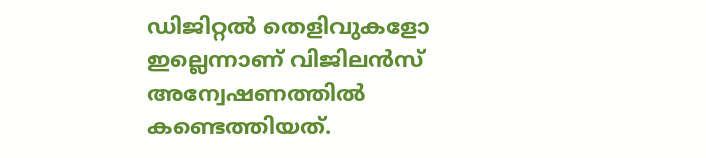ഡിജിറ്റൽ തെളിവുകളോ ഇല്ലെന്നാണ് വിജിലൻസ് അന്വേഷണത്തിൽ കണ്ടെത്തിയത്.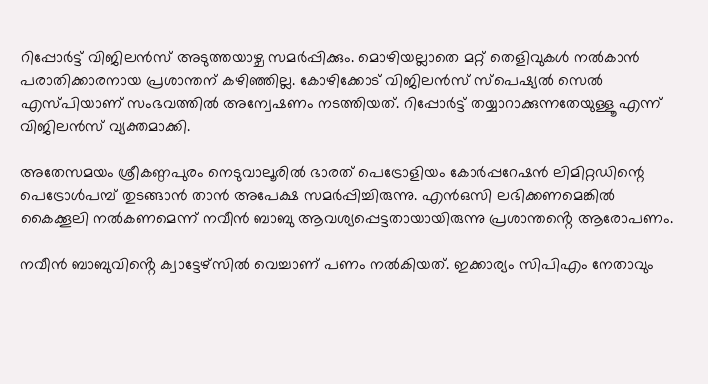റിപ്പോർട്ട് വിജിലൻസ് അടുത്തയാഴ്ച സമർപ്പിക്കും. മൊഴിയല്ലാതെ മറ്റ് തെളിവുകൾ നൽകാൻ പരാതിക്കാരനായ പ്രശാന്തന് കഴിഞ്ഞില്ല. കോഴിക്കോട് വിജിലന്‍സ് സ്പെഷ്യല്‍ സെല്‍ എസ്പിയാണ് സംഭവത്തിൽ അന്വേഷണം നടത്തിയത്. റിപ്പോർട്ട് തയ്യാറാക്കുന്നതേയുള്ളൂ എന്ന് വിജിലൻസ് വ്യക്തമാക്കി.

അതേസമയം ശ്രീകണ്ഠപുരം നെടുവാലൂരിൽ ഭാരത് പെട്രോളിയം കോർപ്പറേഷൻ ലിമിറ്റഡിന്റെ പെട്രോൾപമ്പ് തുടങ്ങാൻ താൻ അപേക്ഷ സമർപ്പിച്ചിരുന്നു. എൻഒസി ലഭിക്കണമെങ്കിൽ കൈക്കൂലി നൽകണമെന്ന് നവീൻ ബാബു ആവശ്യപ്പെട്ടതായായിരുന്നു പ്രശാന്തൻ്റെ ആരോപണം.

നവീൻ ബാബുവിൻ്റെ ക്വാട്ടേഴ്‌സിൽ വെച്ചാണ് പണം നൽകിയത്. ഇക്കാര്യം സിപിഎം നേതാവും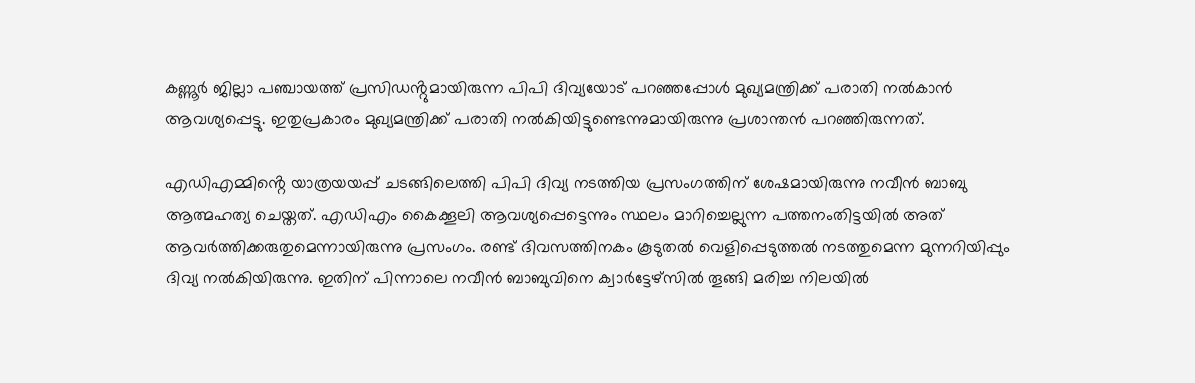കണ്ണൂർ ജില്ലാ പഞ്ചായത്ത് പ്രസിഡൻ്റുമായിരുന്ന പിപി ദിവ്യയോട് പറഞ്ഞപ്പോൾ മുഖ്യമന്ത്രിക്ക് പരാതി നൽകാൻ ആവശ്യപ്പെട്ടു. ഇതുപ്രകാരം മുഖ്യമന്ത്രിക്ക് പരാതി നൽകിയിട്ടുണ്ടെന്നുമായിരുന്നു പ്രശാന്തൻ പറഞ്ഞിരുന്നത്.

എഡിഎമ്മിൻ്റെ യാത്രയയപ്പ് ചടങ്ങിലെത്തി പിപി ദിവ്യ നടത്തിയ പ്രസംഗത്തിന് ശേഷമായിരുന്നു നവീൻ ബാബു ആത്മഹത്യ ചെയ്തത്. എഡിഎം കൈക്കൂലി ആവശ്യപ്പെട്ടെന്നും സ്ഥലം മാറിച്ചെല്ലുന്ന പത്തനംതിട്ടയിൽ അത് ആവർത്തിക്കരുതുമെന്നായിരുന്നു പ്രസംഗം. രണ്ട് ദിവസത്തിനകം കൂടുതൽ വെളിപ്പെടുത്തൽ നടത്തുമെന്ന മുന്നറിയിപ്പും ദിവ്യ നൽകിയിരുന്നു. ഇതിന് പിന്നാലെ നവീൻ ബാബുവിനെ ക്വാർട്ടേഴ്സിൽ തൂങ്ങി മരിച്ച നിലയിൽ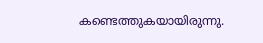കണ്ടെത്തുകയായിരുന്നു.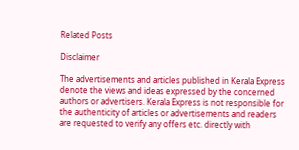Related Posts

Disclaimer

The advertisements and articles published in Kerala Express denote the views and ideas expressed by the concerned authors or advertisers. Kerala Express is not responsible for the authenticity of articles or advertisements and readers are requested to verify any offers etc. directly with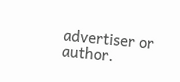advertiser or author.